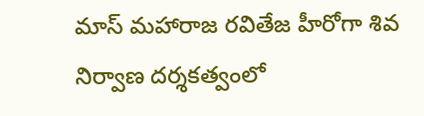మాస్ మహారాజ రవితేజ హీరోగా శివ నిర్వాణ దర్శకత్వంలో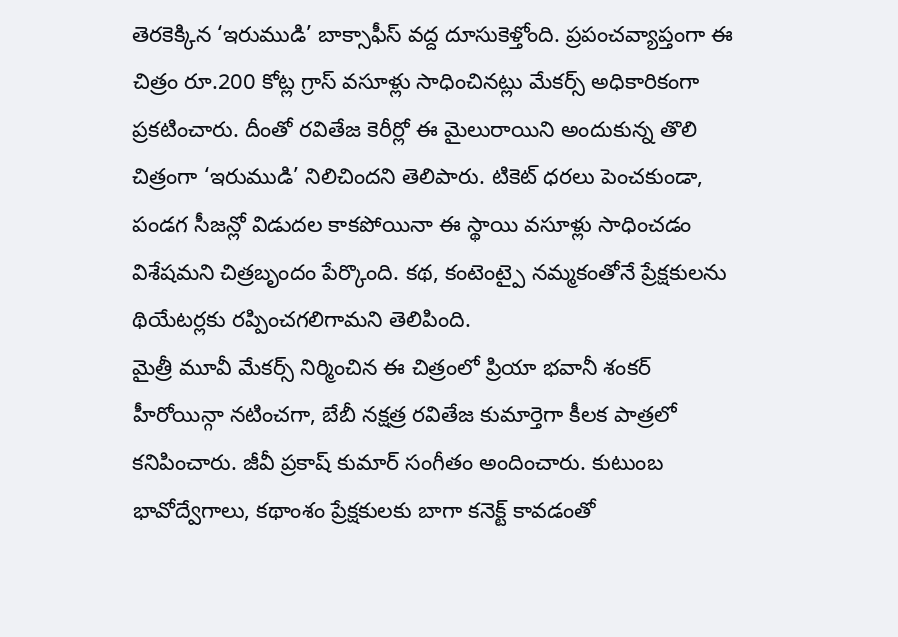తెరకెక్కిన ‘ఇరుముడి’ బాక్సాఫీస్ వద్ద దూసుకెళ్తోంది. ప్రపంచవ్యాప్తంగా ఈ చిత్రం రూ.200 కోట్ల గ్రాస్ వసూళ్లు సాధించినట్లు మేకర్స్ అధికారికంగా ప్రకటించారు. దీంతో రవితేజ కెరీర్లో ఈ మైలురాయిని అందుకున్న తొలి చిత్రంగా ‘ఇరుముడి’ నిలిచిందని తెలిపారు. టికెట్ ధరలు పెంచకుండా, పండగ సీజన్లో విడుదల కాకపోయినా ఈ స్థాయి వసూళ్లు సాధించడం విశేషమని చిత్రబృందం పేర్కొంది. కథ, కంటెంట్పై నమ్మకంతోనే ప్రేక్షకులను థియేటర్లకు రప్పించగలిగామని తెలిపింది.
మైత్రీ మూవీ మేకర్స్ నిర్మించిన ఈ చిత్రంలో ప్రియా భవానీ శంకర్ హీరోయిన్గా నటించగా, బేబీ నక్షత్ర రవితేజ కుమార్తెగా కీలక పాత్రలో కనిపించారు. జీవీ ప్రకాష్ కుమార్ సంగీతం అందించారు. కుటుంబ భావోద్వేగాలు, కథాంశం ప్రేక్షకులకు బాగా కనెక్ట్ కావడంతో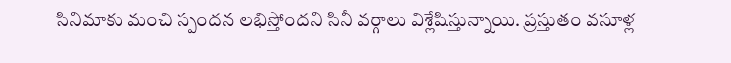సినిమాకు మంచి స్పందన లభిస్తోందని సినీ వర్గాలు విశ్లేషిస్తున్నాయి. ప్రస్తుతం వసూళ్ల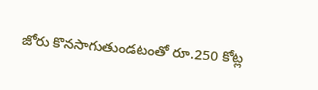జోరు కొనసాగుతుండటంతో రూ.250 కోట్ల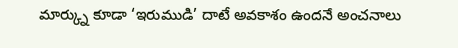మార్క్ను కూడా ‘ఇరుముడి’ దాటే అవకాశం ఉందనే అంచనాలు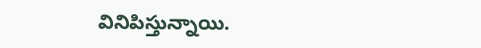వినిపిస్తున్నాయి.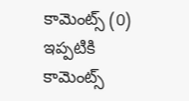కామెంట్స్ (0)
ఇప్పటికి కామెంట్స్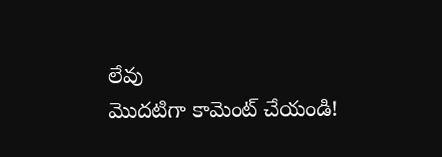లేవు
మొదటిగా కామెంట్ చేయండి!